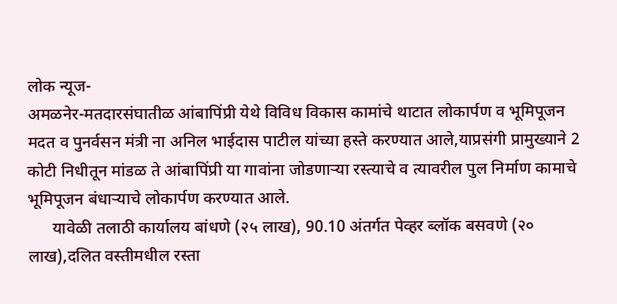लोक न्यूज-
अमळनेर-मतदारसंघातीळ आंबापिंप्री येथे विविध विकास कामांचे थाटात लोकार्पण व भूमिपूजन मदत व पुनर्वसन मंत्री ना अनिल भाईदास पाटील यांच्या हस्ते करण्यात आले,याप्रसंगी प्रामुख्याने 2 कोटी निधीतून मांडळ ते आंबापिंप्री या गावांना जोडणाऱ्या रस्त्याचे व त्यावरील पुल निर्माण कामाचे भूमिपूजन बंधाऱ्याचे लोकार्पण करण्यात आले.
      यावेळी तलाठी कार्यालय बांधणे (२५ लाख), 90.10 अंतर्गत पेव्हर ब्लॉक बसवणे (२० लाख),दलित वस्तीमधील रस्ता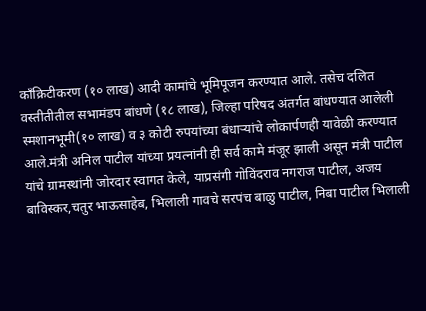काँक्रिटीकरण (१० लाख) आदी कामांचे भूमिपूजन करण्यात आले. तसेच दलित वस्तीतीतील सभामंडप बांधणे (१८ लाख), जिल्हा परिषद अंतर्गत बांधण्यात आलेली स्मशानभूमी(१० लाख) व ३ कोटी रुपयांच्या बंधाऱ्यांचे लोकार्पणही यावेळी करण्यात आले.मंत्री अनिल पाटील यांच्या प्रयत्नांनी ही सर्व कामे मंजूर झाली असून मंत्री पाटील यांचे ग्रामस्थांनी जोरदार स्वागत केले, याप्रसंगी गोविंदराव नगराज पाटील, अजय बाविस्कर,चतुर भाऊसाहेब, भिलाली गावचे सरपंच बाळु पाटील, निबा पाटील भिलाली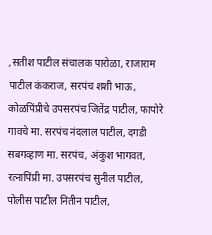,सतीश पाटील संचालक पारोळा, राजाराम पाटील कंकराज, सरपंच शशी भाऊ, कोळपिंप्रीचे उपसरपंच जितेंद्र पाटील, फापोरे गावचे मा. सरपंच नंदलाल पाटील, दगडी सबगव्हाण मा. सरपंच, अंकुश भागवत, रत्नापिंप्री मा. उपसरपंच सुनील पाटील, पोलीस पाटील नितीन पाटील,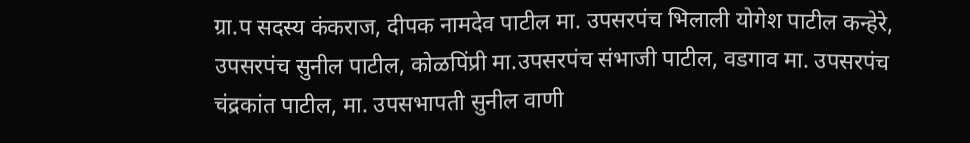ग्रा.प सदस्य कंकराज, दीपक नामदेव पाटील मा. उपसरपंच भिलाली योगेश पाटील कन्हेरे, उपसरपंच सुनील पाटील, कोळपिंप्री मा.उपसरपंच संभाजी पाटील, वडगाव मा. उपसरपंच चंद्रकांत पाटील, मा. उपसभापती सुनील वाणी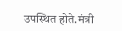उपस्थित होते.मंत्री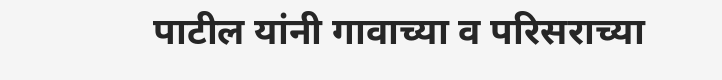पाटील यांनी गावाच्या व परिसराच्या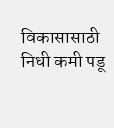विकासासाठी निधी कमी पडू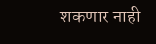शकणार नाही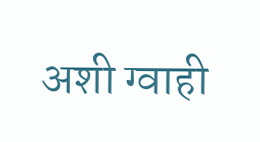अशी ग्वाही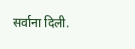सर्वाना दिली.